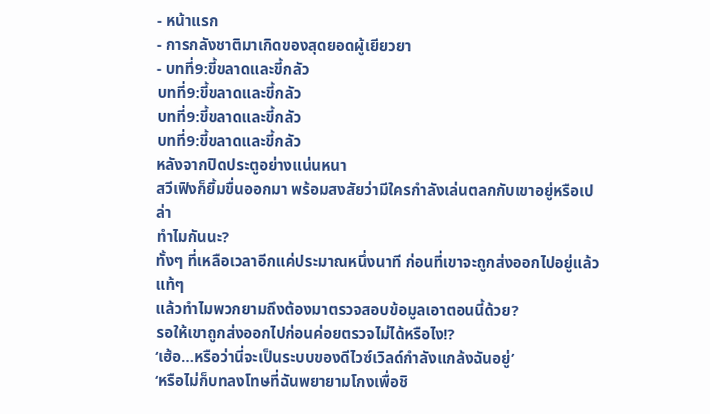- หน้าแรก
- การกลังชาติมาเกิดของสุดยอดผู้เยียวยา
- บทที่9:ขี้ขลาดและขี้กลัว
บทที่9:ขี้ขลาดและขี้กลัว
บทที่9:ขี้ขลาดและขี้กลัว
บทที่9:ขี้ขลาดและขี้กลัว
หลังจากปิดประตูอย่างแน่นหนา
สวีเฟิงก็ยิ้มขื่นออกมา พร้อมสงสัยว่ามีใครกำลังเล่นตลกกับเขาอยู่หรือเปล่า
ทำไมกันนะ?
ทั้งๆ ที่เหลือเวลาอีกแค่ประมาณหนึ่งนาที ก่อนที่เขาจะถูกส่งออกไปอยู่แล้วแท้ๆ
แล้วทำไมพวกยามถึงต้องมาตรวจสอบข้อมูลเอาตอนนี้ด้วย?
รอให้เขาถูกส่งออกไปก่อนค่อยตรวจไม่ได้หรือไง!?
‘เฮ้อ…หรือว่านี่จะเป็นระบบของดีไวซ์เวิลด์กำลังแกล้งฉันอยู่’
‘หรือไม่ก็บทลงโทษที่ฉันพยายามโกงเพื่อชิ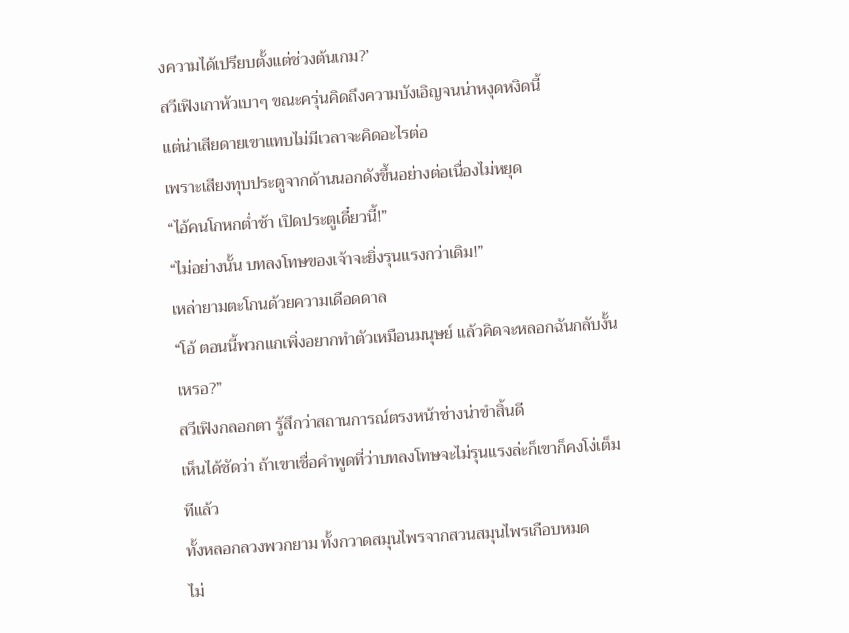งความได้เปรียบตั้งแต่ช่วงต้นเกม?’
สวีเฟิงเกาหัวเบาๆ ขณะครุ่นคิดถึงความบังเอิญจนน่าหงุดหงิดนี้
แต่น่าเสียดายเขาแทบไม่มีเวลาจะคิดอะไรต่อ
เพราะเสียงทุบประตูจากด้านนอกดังขึ้นอย่างต่อเนื่องไม่หยุด
“ไอ้คนโกหกต่ำช้า เปิดประตูเดี๋ยวนี้!”
“ไม่อย่างนั้น บทลงโทษของเจ้าจะยิ่งรุนแรงกว่าเดิม!”
เหล่ายามตะโกนด้วยความเดือดดาล
“โอ้ ตอนนี้พวกแกเพิ่งอยากทำตัวเหมือนมนุษย์ แล้วคิดจะหลอกฉันกลับงั้นเหรอ?”
สวีเฟิงกลอกตา รู้สึกว่าสถานการณ์ตรงหน้าช่างน่าขำสิ้นดี
เห็นได้ชัดว่า ถ้าเขาเชื่อคำพูดที่ว่าบทลงโทษจะไม่รุนแรงล่ะก็เขาก็คงโง่เต็มทีแล้ว
ทั้งหลอกลวงพวกยาม ทั้งกวาดสมุนไพรจากสวนสมุนไพรเกือบหมด
ไม่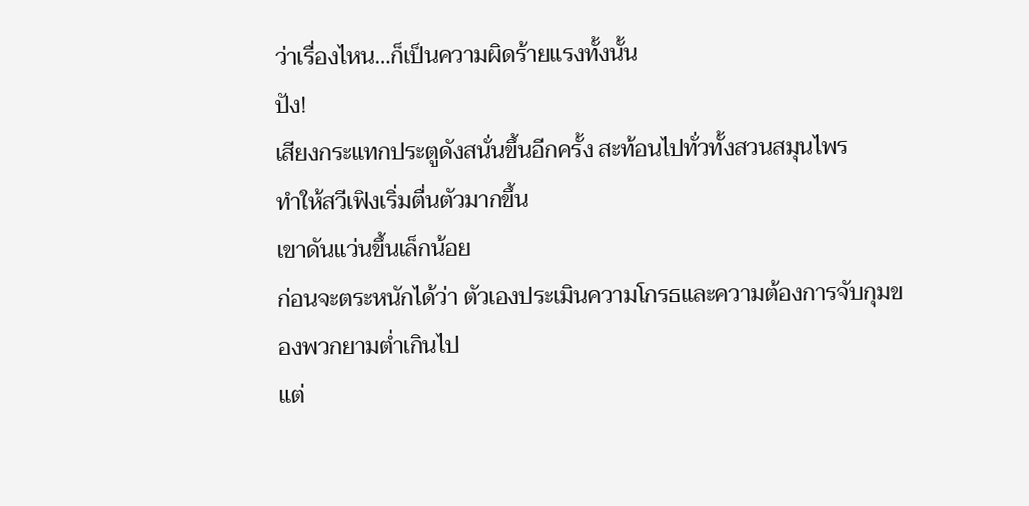ว่าเรื่องไหน…ก็เป็นความผิดร้ายแรงทั้งนั้น
ปัง!
เสียงกระแทกประตูดังสนั่นขึ้นอีกครั้ง สะท้อนไปทั่วทั้งสวนสมุนไพร
ทำให้สวีเฟิงเริ่มตื่นตัวมากขึ้น
เขาดันแว่นขึ้นเล็กน้อย
ก่อนจะตระหนักได้ว่า ตัวเองประเมินความโกรธและความต้องการจับกุมของพวกยามต่ำเกินไป
แต่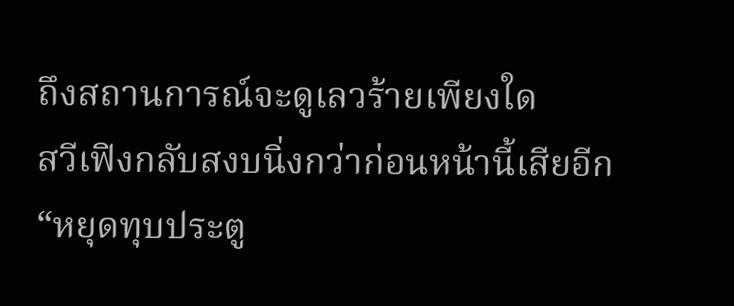ถึงสถานการณ์จะดูเลวร้ายเพียงใด
สวีเฟิงกลับสงบนิ่งกว่าก่อนหน้านี้เสียอีก
“หยุดทุบประตู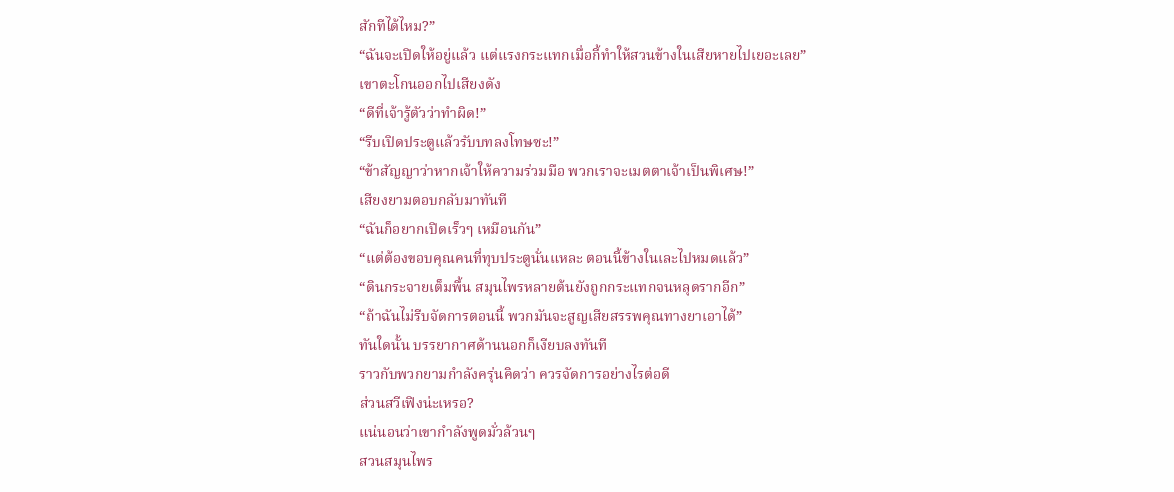สักทีได้ไหม?”
“ฉันจะเปิดให้อยู่แล้ว แต่แรงกระแทกเมื่อกี้ทำให้สวนข้างในเสียหายไปเยอะเลย”
เขาตะโกนออกไปเสียงดัง
“ดีที่เจ้ารู้ตัวว่าทำผิด!”
“รีบเปิดประตูแล้วรับบทลงโทษซะ!”
“ข้าสัญญาว่าหากเจ้าให้ความร่วมมือ พวกเราจะเมตตาเจ้าเป็นพิเศษ!”
เสียงยามตอบกลับมาทันที
“ฉันก็อยากเปิดเร็วๆ เหมือนกัน”
“แต่ต้องขอบคุณคนที่ทุบประตูนั่นแหละ ตอนนี้ข้างในเละไปหมดแล้ว”
“ดินกระจายเต็มพื้น สมุนไพรหลายต้นยังถูกกระแทกจนหลุดรากอีก”
“ถ้าฉันไม่รีบจัดการตอนนี้ พวกมันจะสูญเสียสรรพคุณทางยาเอาได้”
ทันใดนั้น บรรยากาศด้านนอกก็เงียบลงทันที
ราวกับพวกยามกำลังครุ่นคิดว่า ควรจัดการอย่างไรต่อดี
ส่วนสวีเฟิงน่ะเหรอ?
แน่นอนว่าเขากำลังพูดมั่วล้วนๆ
สวนสมุนไพร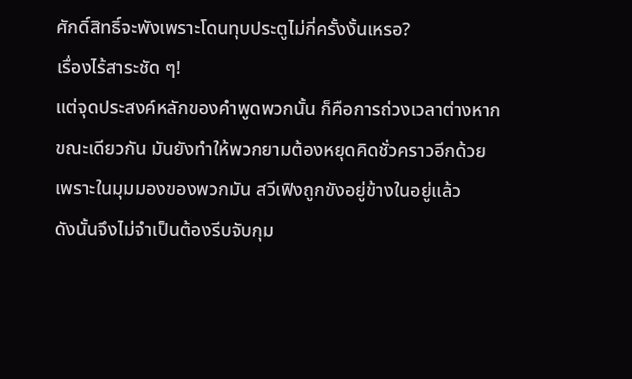ศักดิ์สิทธิ์จะพังเพราะโดนทุบประตูไม่กี่ครั้งงั้นเหรอ?
เรื่องไร้สาระชัด ๆ!
แต่จุดประสงค์หลักของคำพูดพวกนั้น ก็คือการถ่วงเวลาต่างหาก
ขณะเดียวกัน มันยังทำให้พวกยามต้องหยุดคิดชั่วคราวอีกด้วย
เพราะในมุมมองของพวกมัน สวีเฟิงถูกขังอยู่ข้างในอยู่แล้ว
ดังนั้นจึงไม่จำเป็นต้องรีบจับกุม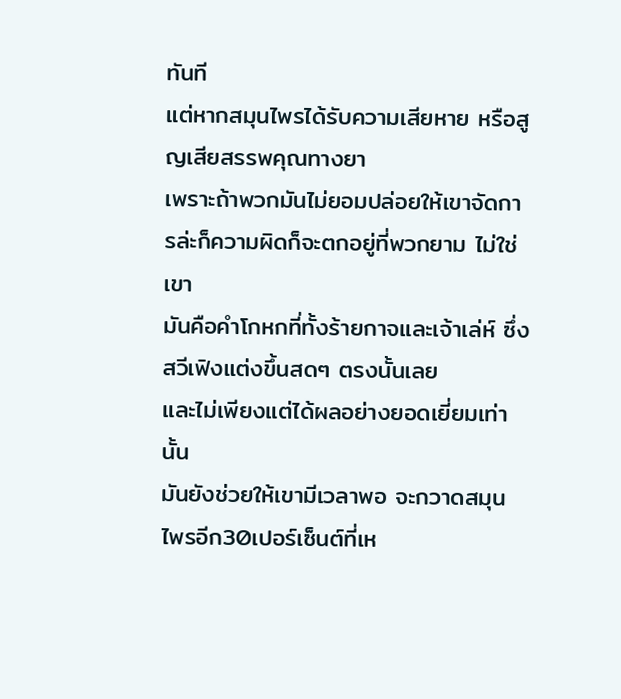ทันที
แต่หากสมุนไพรได้รับความเสียหาย หรือสูญเสียสรรพคุณทางยา
เพราะถ้าพวกมันไม่ยอมปล่อยให้เขาจัดการล่ะก็ความผิดก็จะตกอยู่ที่พวกยาม ไม่ใช่เขา
มันคือคำโกหกที่ทั้งร้ายกาจและเจ้าเล่ห์ ซึ่งสวีเฟิงแต่งขึ้นสดๆ ตรงนั้นเลย
และไม่เพียงแต่ได้ผลอย่างยอดเยี่ยมเท่านั้น
มันยังช่วยให้เขามีเวลาพอ จะกวาดสมุนไพรอีก30เปอร์เซ็นต์ที่เห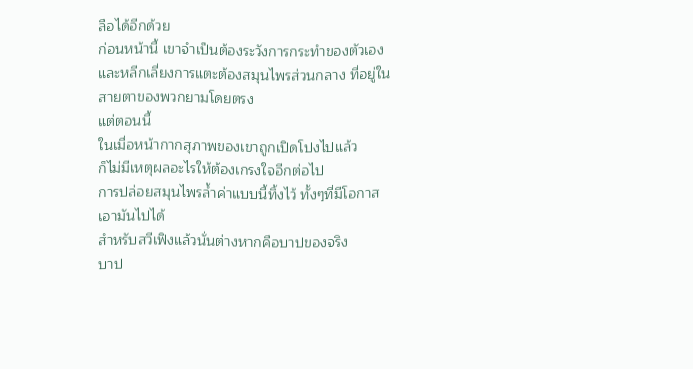ลือได้อีกด้วย
ก่อนหน้านี้ เขาจำเป็นต้องระวังการกระทำของตัวเอง
และหลีกเลี่ยงการแตะต้องสมุนไพรส่วนกลาง ที่อยู่ในสายตาของพวกยามโดยตรง
แต่ตอนนี้
ในเมื่อหน้ากากสุภาพของเขาถูกเปิดโปงไปแล้ว
ก็ไม่มีเหตุผลอะไรให้ต้องเกรงใจอีกต่อไป
การปล่อยสมุนไพรล้ำค่าแบบนี้ทิ้งไว้ ทั้งๆที่มีโอกาสเอามันไปได้
สำหรับสวีเฟิงแล้วนั่นต่างหากคือบาปของจริง
บาป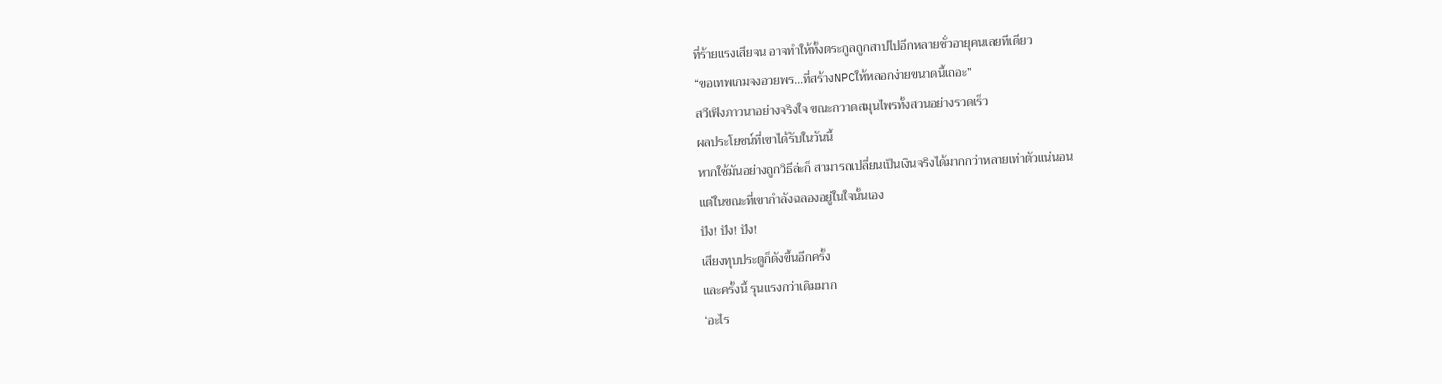ที่ร้ายแรงเสียจน อาจทำให้ทั้งตระกูลถูกสาปไปอีกหลายชั่วอายุคนเลยทีเดียว
“ขอเทพเกมจงอวยพร…ที่สร้างNPCให้หลอกง่ายขนาดนี้เถอะ”
สวีเฟิงภาวนาอย่างจริงใจ ขณะกวาดสมุนไพรทั้งสวนอย่างรวดเร็ว
ผลประโยชน์ที่เขาได้รับในวันนี้
หากใช้มันอย่างถูกวิธีล่ะก็ สามารถเปลี่ยนเป็นเงินจริงได้มากกว่าหลายเท่าตัวแน่นอน
แต่ในขณะที่เขากำลังฉลองอยู่ในใจนั้นเอง
ปัง! ปัง! ปัง!
เสียงทุบประตูก็ดังขึ้นอีกครั้ง
และครั้งนี้ รุนแรงกว่าเดิมมาก
‘อะไร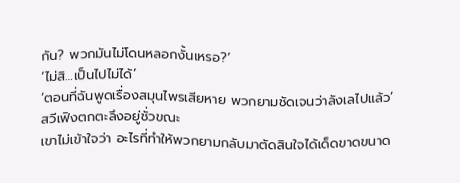กัน? พวกมันไม่โดนหลอกงั้นเหรอ?’
‘ไม่สิ…เป็นไปไม่ได้’
‘ตอนที่ฉันพูดเรื่องสมุนไพรเสียหาย พวกยามชัดเจนว่าลังเลไปแล้ว’
สวีเฟิงตกตะลึงอยู่ชั่วขณะ
เขาไม่เข้าใจว่า อะไรที่ทำให้พวกยามกลับมาตัดสินใจได้เด็ดขาดขนาด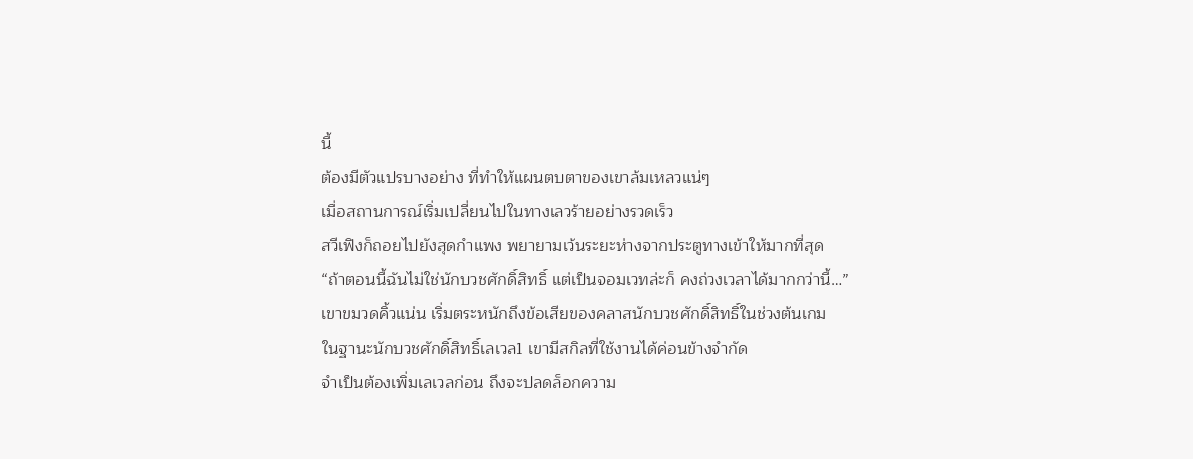นี้
ต้องมีตัวแปรบางอย่าง ที่ทำให้แผนตบตาของเขาล้มเหลวแน่ๆ
เมื่อสถานการณ์เริ่มเปลี่ยนไปในทางเลวร้ายอย่างรวดเร็ว
สวีเฟิงก็ถอยไปยังสุดกำแพง พยายามเว้นระยะห่างจากประตูทางเข้าให้มากที่สุด
“ถ้าตอนนี้ฉันไม่ใช่นักบวชศักดิ์สิทธิ์ แต่เป็นจอมเวทล่ะก็ คงถ่วงเวลาได้มากกว่านี้…”
เขาขมวดคิ้วแน่น เริ่มตระหนักถึงข้อเสียของคลาสนักบวชศักดิ์สิทธิ์ในช่วงต้นเกม
ในฐานะนักบวชศักดิ์สิทธิ์เลเวล1 เขามีสกิลที่ใช้งานได้ค่อนข้างจำกัด
จำเป็นต้องเพิ่มเลเวลก่อน ถึงจะปลดล็อกความ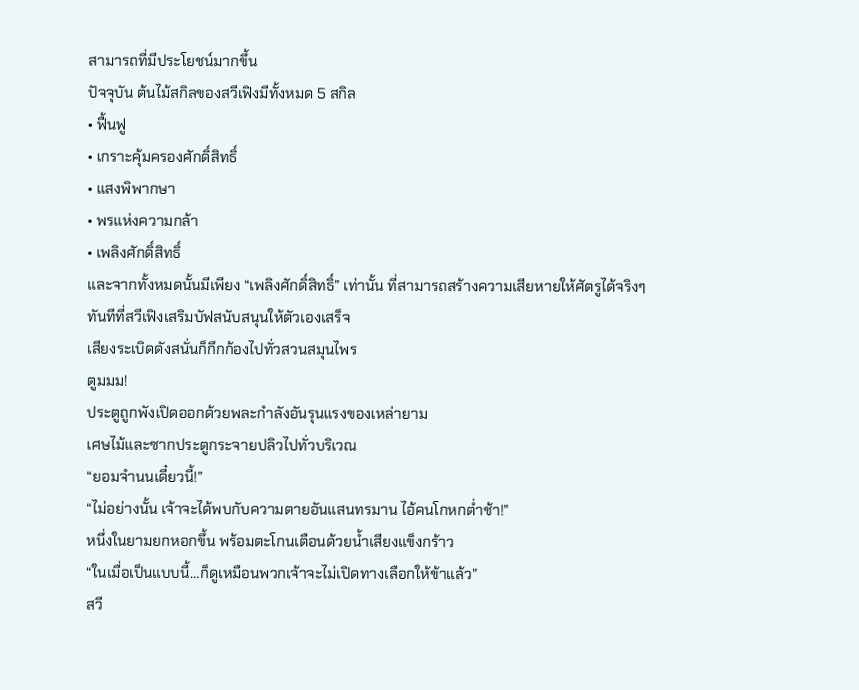สามารถที่มีประโยชน์มากขึ้น
ปัจจุบัน ต้นไม้สกิลของสวีเฟิงมีทั้งหมด 5 สกิล
• ฟื้นฟู
• เกราะคุ้มครองศักดิ์สิทธิ์
• แสงพิพากษา
• พรแห่งความกล้า
• เพลิงศักดิ์สิทธิ์
และจากทั้งหมดนั้นมีเพียง “เพลิงศักดิ์สิทธิ์” เท่านั้น ที่สามารถสร้างความเสียหายให้ศัตรูได้จริงๆ
ทันทีที่สวีเฟิงเสริมบัฟสนับสนุนให้ตัวเองเสร็จ
เสียงระเบิดดังสนั่นก็กึกก้องไปทั่วสวนสมุนไพร
ตูมมม!
ประตูถูกพังเปิดออกด้วยพละกำลังอันรุนแรงของเหล่ายาม
เศษไม้และซากประตูกระจายปลิวไปทั่วบริเวณ
“ยอมจำนนเดี๋ยวนี้!”
“ไม่อย่างนั้น เจ้าจะได้พบกับความตายอันแสนทรมาน ไอ้คนโกหกต่ำช้า!”
หนึ่งในยามยกหอกขึ้น พร้อมตะโกนเตือนด้วยน้ำเสียงแข็งกร้าว
“ในเมื่อเป็นแบบนี้…ก็ดูเหมือนพวกเจ้าจะไม่เปิดทางเลือกให้ข้าแล้ว”
สวี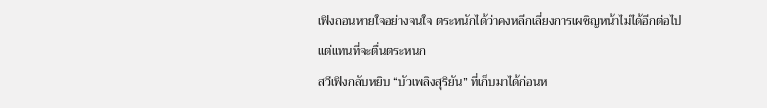เฟิงถอนหายใจอย่างจนใจ ตระหนักได้ว่าคงหลีกเลี่ยงการเผชิญหน้าไม่ได้อีกต่อไป
แต่แทนที่จะตื่นตระหนก
สวีเฟิงกลับหยิบ “บัวเพลิงสุริยัน” ที่เก็บมาได้ก่อนห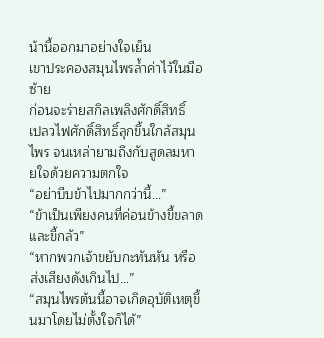น้านี้ออกมาอย่างใจเย็น
เขาประคองสมุนไพรล้ำค่าไว้ในมือซ้าย
ก่อนจะร่ายสกิลเพลิงศักดิ์สิทธิ์
เปลวไฟศักดิ์สิทธิ์ลุกขึ้นใกล้สมุนไพร จนเหล่ายามถึงกับสูดลมหายใจด้วยความตกใจ
“อย่าบีบข้าไปมากกว่านี้…”
“ข้าเป็นเพียงคนที่ค่อนข้างขี้ขลาดและขี้กลัว”
“หากพวกเจ้าขยับกะทันหัน หรือส่งเสียงดังเกินไป…”
“สมุนไพรต้นนี้อาจเกิดอุบัติเหตุขึ้นมาโดยไม่ตั้งใจก็ได้”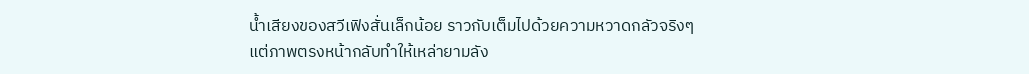น้ำเสียงของสวีเฟิงสั่นเล็กน้อย ราวกับเต็มไปด้วยความหวาดกลัวจริงๆ
แต่ภาพตรงหน้ากลับทำให้เหล่ายามลัง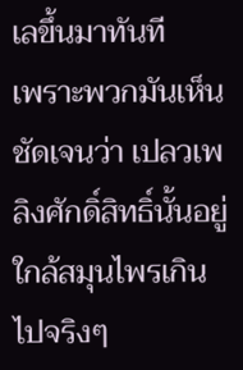เลขึ้นมาทันที
เพราะพวกมันเห็นชัดเจนว่า เปลวเพลิงศักดิ์สิทธิ์นั้นอยู่ใกล้สมุนไพรเกินไปจริงๆ